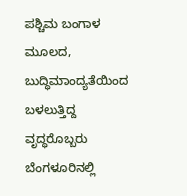ಪಶ್ಚಿಮ ಬಂಗಾಳ ಮೂಲದ, ಬುದ್ಧಿಮಾಂದ್ಯತೆಯಿಂದ ಬಳಲುತ್ತಿದ್ದ ವೃದ್ಧರೊಬ್ಬರು ಬೆಂಗಳೂರಿನಲ್ಲಿ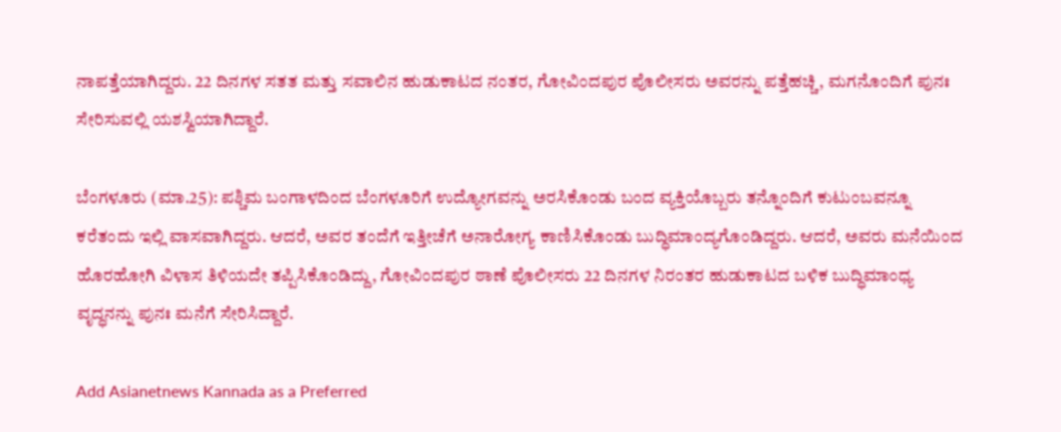ನಾಪತ್ತೆಯಾಗಿದ್ದರು. 22 ದಿನಗಳ ಸತತ ಮತ್ತು ಸವಾಲಿನ ಹುಡುಕಾಟದ ನಂತರ, ಗೋವಿಂದಪುರ ಪೊಲೀಸರು ಅವರನ್ನು ಪತ್ತೆಹಚ್ಚಿ, ಮಗನೊಂದಿಗೆ ಪುನಃ ಸೇರಿಸುವಲ್ಲಿ ಯಶಸ್ವಿಯಾಗಿದ್ದಾರೆ.

ಬೆಂಗಳೂರು (ಮಾ.25): ಪಶ್ಚಿಮ ಬಂಗಾಳದಿಂದ ಬೆಂಗಳೂರಿಗೆ ಉದ್ಯೋಗವನ್ನು ಅರಸಿಕೊಂಡು ಬಂದ ವ್ಯಕ್ತಿಯೊಬ್ಬರು ತನ್ನೊಂದಿಗೆ ಕುಟುಂಬವನ್ನೂ ಕರೆತಂದು ಇಲ್ಲಿ ವಾಸವಾಗಿದ್ದರು. ಆದರೆ, ಅವರ ತಂದೆಗೆ ಇತ್ತೀಚೆಗೆ ಅನಾರೋಗ್ಯ ಕಾಣಿಸಿಕೊಂಡು ಬುದ್ಧಿಮಾಂದ್ಯಗೊಂಡಿದ್ದರು. ಆದರೆ, ಅವರು ಮನೆಯಿಂದ ಹೊರಹೋಗಿ ವಿಳಾಸ ತಿಳಿಯದೇ ತಪ್ಪಿಸಿಕೊಂಡಿದ್ದು, ಗೋವಿಂದಪುರ ಠಾಣೆ ಪೊಲೀಸರು 22 ದಿನಗಳ ನಿರಂತರ ಹುಡುಕಾಟದ ಬಳಿಕ ಬುದ್ಧಿಮಾಂಧ್ಯ ವೃದ್ಧನನ್ನು ಪುನಃ ಮನೆಗೆ ಸೇರಿಸಿದ್ದಾರೆ.

Add Asianetnews Kannada as a Preferred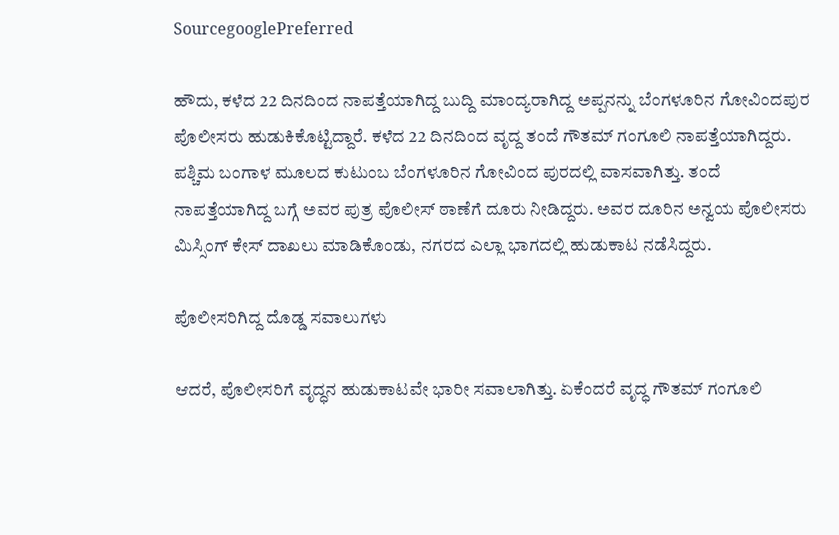SourcegooglePreferred

ಹೌದು, ಕಳೆದ 22 ದಿನದಿಂದ ನಾಪತ್ತೆಯಾಗಿದ್ದ ಬುದ್ದಿ ಮಾಂದ್ಯರಾಗಿದ್ದ ಅಪ್ಪನನ್ನು ಬೆಂಗಳೂರಿನ ಗೋವಿಂದಪುರ ಪೊಲೀಸರು ಹುಡುಕಿಕೊಟ್ಟಿದ್ದಾರೆ. ಕಳೆದ 22 ದಿನದಿಂದ ವೃದ್ದ ತಂದೆ ಗೌತಮ್ ಗಂಗೂಲಿ ನಾಪತ್ತೆಯಾಗಿದ್ದರು. ಪಶ್ಚಿಮ ಬಂಗಾಳ ಮೂಲದ ಕುಟುಂಬ ಬೆಂಗಳೂರಿನ ಗೋವಿಂದ ಪುರದಲ್ಲಿ ವಾಸವಾಗಿತ್ತು. ತಂದೆ ನಾಪತ್ತೆಯಾಗಿದ್ದ ಬಗ್ಗೆ ಅವರ ಪುತ್ರ ಪೊಲೀಸ್ ಠಾಣೆಗೆ ದೂರು ನೀಡಿದ್ದರು. ಅವರ ದೂರಿನ ಅನ್ವಯ ಪೊಲೀಸರು ಮಿಸ್ಸಿಂಗ್ ಕೇಸ್ ದಾಖಲು ಮಾಡಿಕೊಂಡು, ನಗರದ ಎಲ್ಲಾ ಭಾಗದಲ್ಲಿ ಹುಡುಕಾಟ ನಡೆಸಿದ್ದರು.

ಪೊಲೀಸರಿಗಿದ್ದ ದೊಡ್ಡ ಸವಾಲುಗಳು

ಆದರೆ, ಪೊಲೀಸರಿಗೆ ವೃದ್ಧನ ಹುಡುಕಾಟವೇ ಭಾರೀ ಸವಾಲಾಗಿತ್ತು. ಏಕೆಂದರೆ ವೃದ್ಧ ಗೌತಮ್ ಗಂಗೂಲಿ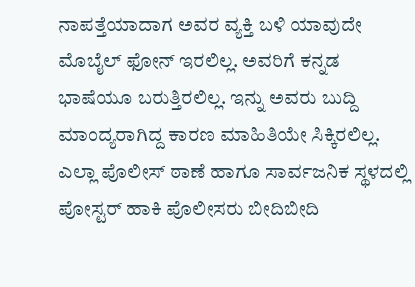ನಾಪತ್ತೆಯಾದಾಗ ಅವರ ವ್ಯಕ್ತಿ ಬಳಿ ಯಾವುದೇ ಮೊಬೈಲ್ ಫೋನ್ ಇರಲಿಲ್ಲ. ಅವರಿಗೆ ಕನ್ನಡ ಭಾಷೆಯೂ ಬರುತ್ತಿರಲಿಲ್ಲ. ಇನ್ನು ಅವರು ಬುದ್ದಿ ಮಾಂದ್ಯರಾಗಿದ್ದ ಕಾರಣ ಮಾಹಿತಿಯೇ ಸಿಕ್ಕಿರಲಿಲ್ಲ. ಎಲ್ಲಾ ಪೊಲೀಸ್ ಠಾಣೆ ಹಾಗೂ ಸಾರ್ವಜನಿಕ ಸ್ಥಳದಲ್ಲಿ ಪೋಸ್ಟರ್ ಹಾಕಿ ಪೊಲೀಸರು ಬೀದಿಬೀದಿ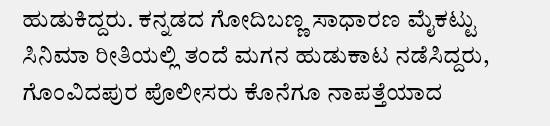ಹುಡುಕಿದ್ದರು. ಕನ್ನಡದ ಗೋದಿಬಣ್ಣ ಸಾಧಾರಣ ಮೈಕಟ್ಟು ಸಿನಿಮಾ ರೀತಿಯಲ್ಲಿ ತಂದೆ ಮಗನ ಹುಡುಕಾಟ ನಡೆಸಿದ್ದರು, ಗೊಂವಿದಪುರ ಪೊಲೀಸರು ಕೊನೆಗೂ ನಾಪತ್ತೆಯಾದ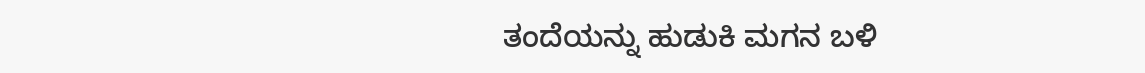ತಂದೆಯನ್ನು ಹುಡುಕಿ ಮಗನ ಬಳಿ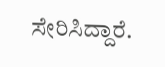ಸೇರಿಸಿದ್ದಾರೆ.